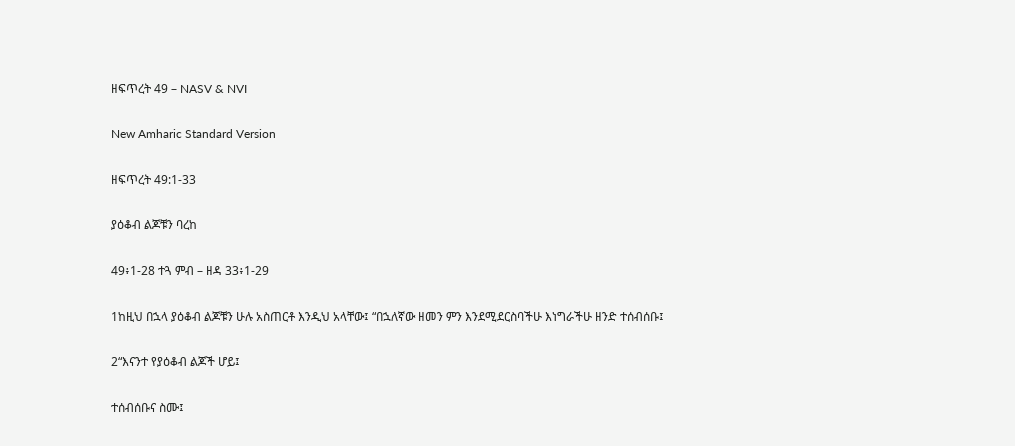ዘፍጥረት 49 – NASV & NVI

New Amharic Standard Version

ዘፍጥረት 49:1-33

ያዕቆብ ልጆቹን ባረከ

49፥1-28 ተጓ ምብ – ዘዳ 33፥1-29

1ከዚህ በኋላ ያዕቆብ ልጆቹን ሁሉ አስጠርቶ እንዲህ አላቸው፤ “በኋለኛው ዘመን ምን እንደሚደርስባችሁ እነግራችሁ ዘንድ ተሰብሰቡ፤

2“እናንተ የያዕቆብ ልጆች ሆይ፤

ተሰብሰቡና ስሙ፤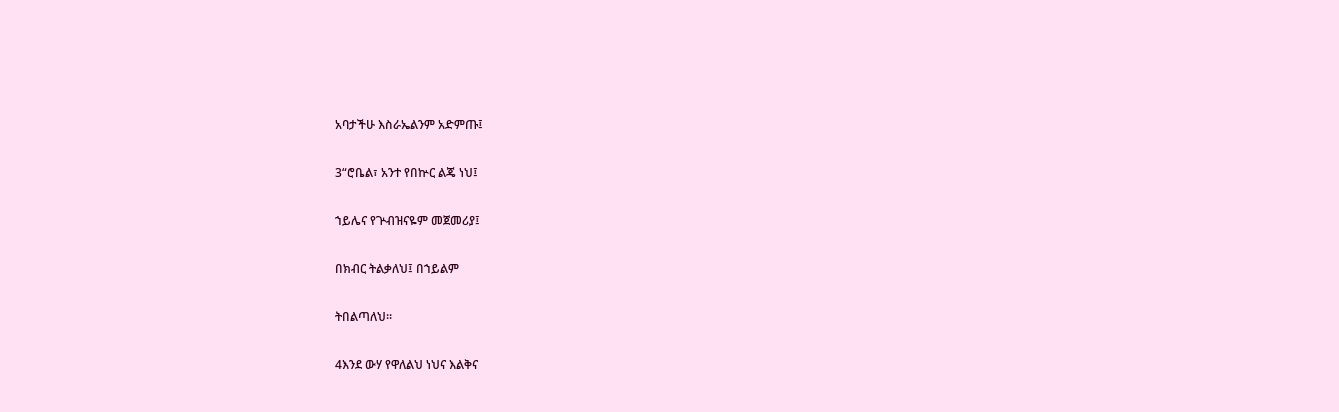አባታችሁ እስራኤልንም አድምጡ፤

3“ሮቤል፣ አንተ የበኵር ልጄ ነህ፤

ኀይሌና የጕብዝናዬም መጀመሪያ፤

በክብር ትልቃለህ፤ በኀይልም

ትበልጣለህ።

4እንደ ውሃ የዋለልህ ነህና እልቅና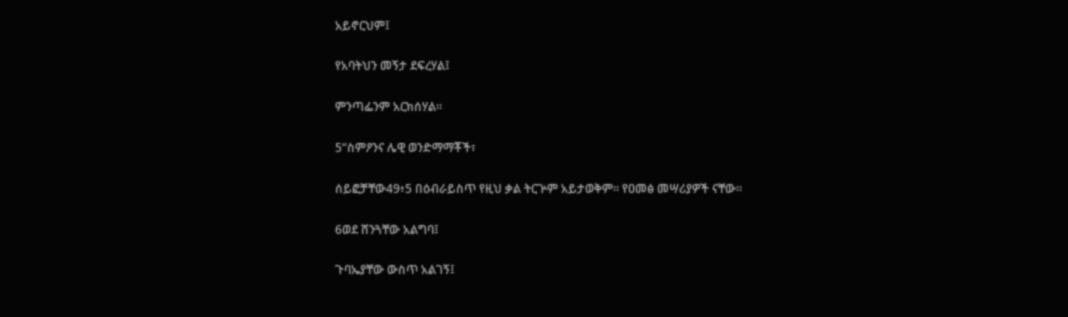አይኖርህም፤

የአባትህን መኝታ ደፍረሃል፤

ምንጣፌንም አርክሰሃል።

5“ስምዖንና ሌዊ ወንድማማቾች፣

ሰይፎቻቸው49፥5 በዕብራይስጥ የዚህ ቃል ትርጕም አይታወቅም። የዐመፅ መሣሪያዎች ናቸው።

6ወደ ሸንጓቸው አልግባ፤

ጉባኤያቸው ውስጥ አልገኝ፤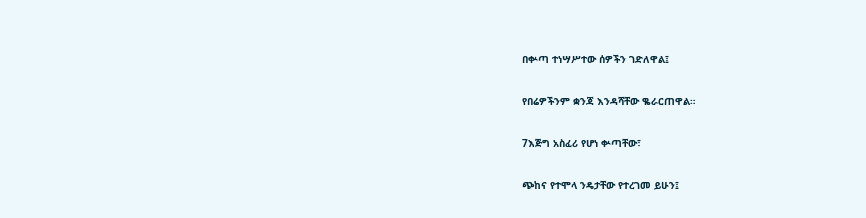በቍጣ ተነሣሥተው ሰዎችን ገድለዋል፤

የበሬዎችንም ቋንጃ እንዳሻቸው ቈራርጠዋል።

7እጅግ አስፈሪ የሆነ ቍጣቸው፣

ጭከና የተሞላ ንዴታቸው የተረገመ ይሁን፤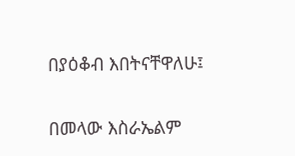በያዕቆብ እበትናቸዋለሁ፤

በመላው እስራኤልም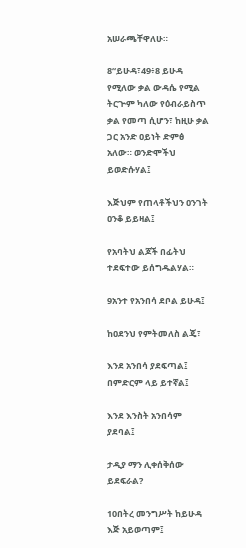አሠራጫቸዋለሁ።

8“ይሁዳ፣49፥8 ይሁዳ የሚለው ቃል ውዳሴ የሚል ትርጕም ካለው የዕብራይስጥ ቃል የመጣ ሲሆን፣ ከዚሁ ቃል ጋር አንድ ዐይነት ድምፅ አለው። ወንድሞችህ ይወድሱሃል፤

እጅህም የጠላቶችህን ዐንገት ዐንቆ ይይዛል፤

የአባትህ ልጆች በፊትህ ተደፍተው ይሰግዱልሃል።

9አንተ የአንበሳ ደቦል ይሁዳ፤

ከዐደንህ የምትመለስ ልጄ፣

እንደ አንበሳ ያደፍጣል፤ በምድርም ላይ ይተኛል፤

እንደ እንስት አንበሳም ያደባል፤

ታዲያ ማን ሊቀሰቅሰው ይደፍራል?

10በትረ መንግሥት ከይሁዳ እጅ አይወጣም፤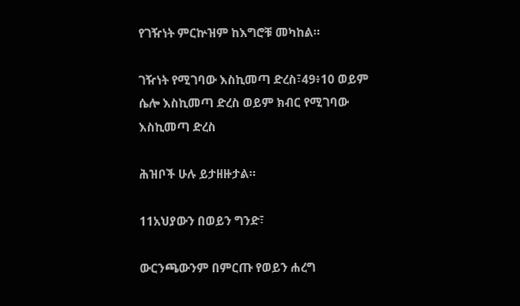የገዥነት ምርኵዝም ከእግሮቹ መካከል።

ገዥነት የሚገባው እስኪመጣ ድረስ፣49፥10 ወይም ሴሎ እስኪመጣ ድረስ ወይም ክብር የሚገባው እስኪመጣ ድረስ

ሕዝቦች ሁሉ ይታዘዙታል።

11አህያውን በወይን ግንድ፣

ውርንጫውንም በምርጡ የወይን ሐረግ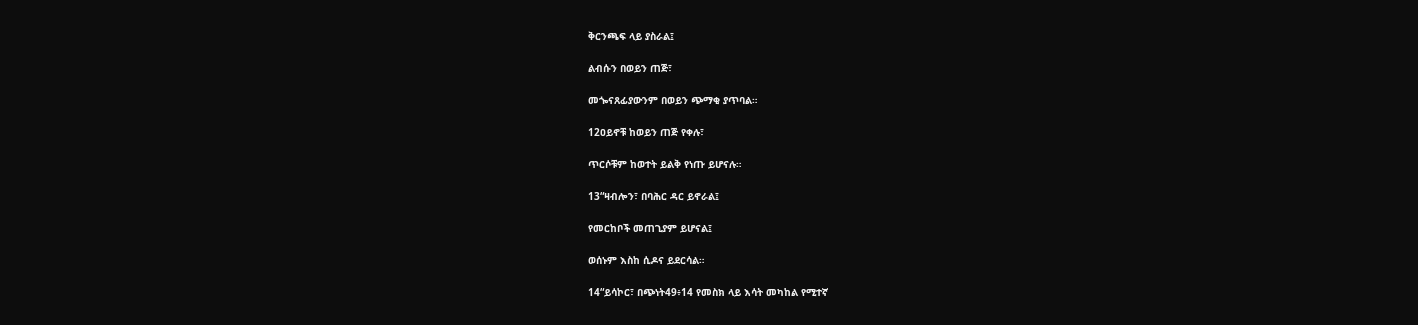ቅርንጫፍ ላይ ያስራል፤

ልብሱን በወይን ጠጅ፣

መጐናጸፊያውንም በወይን ጭማቂ ያጥባል።

12ዐይኖቹ ከወይን ጠጅ የቀሉ፣

ጥርሶቹም ከወተት ይልቅ የነጡ ይሆናሉ።

13“ዛብሎን፣ በባሕር ዳር ይኖራል፤

የመርከቦች መጠጊያም ይሆናል፤

ወሰኑም እስከ ሲዶና ይደርሳል።

14“ይሳኮር፣ በጭነት49፥14 የመስክ ላይ እሳት መካከል የሚተኛ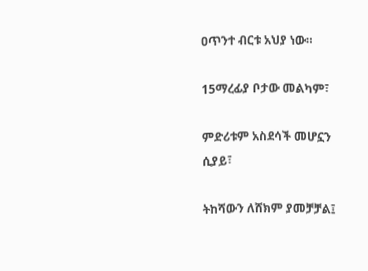ዐጥንተ ብርቱ አህያ ነው።

15ማረፊያ ቦታው መልካም፣

ምድሪቱም አስደሳች መሆኗን ሲያይ፣

ትከሻውን ለሸክም ያመቻቻል፤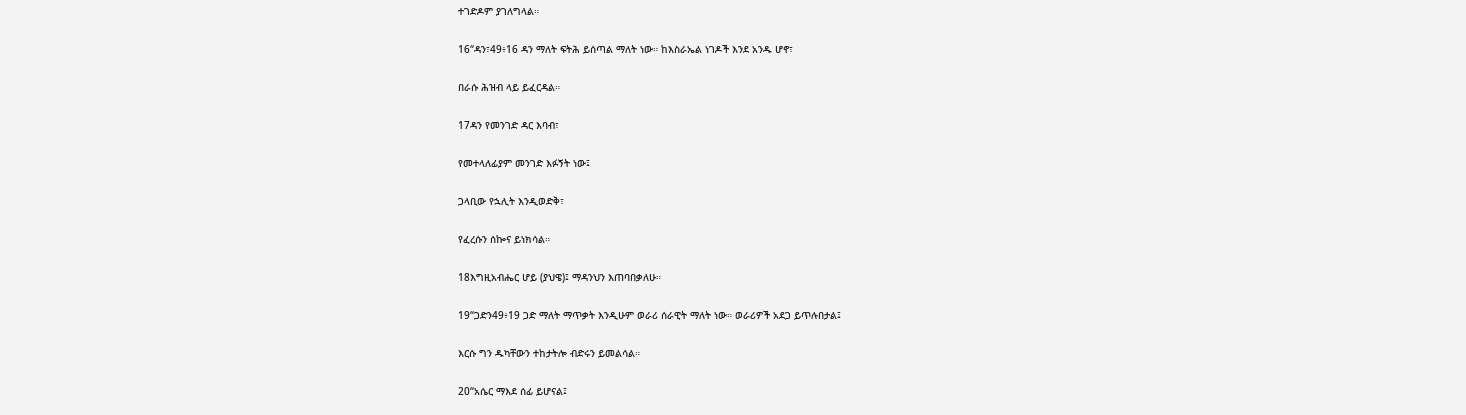ተገድዶም ያገለግላል።

16“ዳን፣49፥16 ዳን ማለት ፍትሕ ይሰጣል ማለት ነው። ከእስራኤል ነገዶች እንደ አንዱ ሆኖ፣

በራሱ ሕዝብ ላይ ይፈርዳል።

17ዳን የመንገድ ዳር እባብ፣

የመተላለፊያም መንገድ እፉኝት ነው፤

ጋላቢው የኋሊት እንዲወድቅ፣

የፈረሱን ሰኰና ይነክሳል።

18እግዚአብሔር ሆይ (ያህዌ)፤ ማዳንህን እጠባበቃለሁ።

19“ጋድን49፥19 ጋድ ማለት ማጥቃት እንዲሁም ወራሪ ሰራዊት ማለት ነው። ወራሪዎች አደጋ ይጥሉበታል፤

እርሱ ግን ዱካቸውን ተከታትሎ ብድሩን ይመልሳል።

20“አሴር ማእደ ሰፊ ይሆናል፤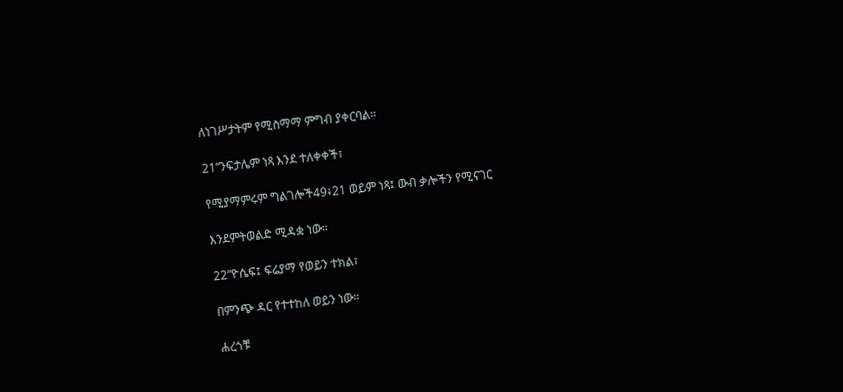ለነገሥታትም የሚስማማ ምግብ ያቀርባል።

21“ንፍታሌም ነጻ እንደ ተለቀቀች፣

የሚያማምሩም ግልገሎች49፥21 ወይም ነጻ፤ ውብ ቃሎችን የሚናገር

እንደምትወልድ ሚዳቋ ነው።

22“ዮሴፍ፤ ፍሬያማ የወይን ተክል፣

በምንጭ ዳር የተተከለ ወይን ነው።

ሐረጎቹ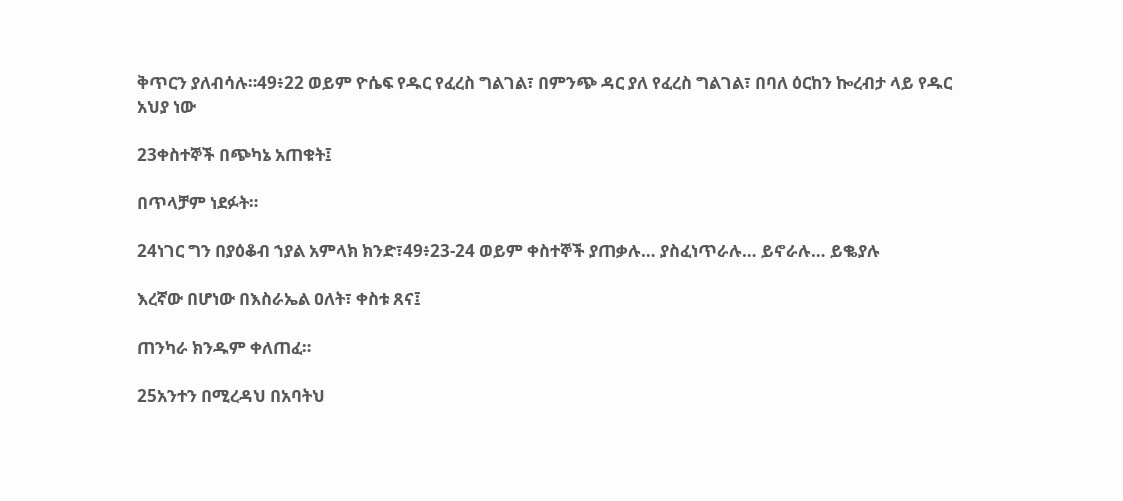ቅጥርን ያለብሳሉ።49፥22 ወይም ዮሴፍ የዱር የፈረስ ግልገል፣ በምንጭ ዳር ያለ የፈረስ ግልገል፣ በባለ ዕርከን ኰረብታ ላይ የዱር አህያ ነው

23ቀስተኞች በጭካኔ አጠቁት፤

በጥላቻም ነደፉት።

24ነገር ግን በያዕቆብ ኀያል አምላክ ክንድ፣49፥23-24 ወይም ቀስተኞች ያጠቃሉ… ያስፈነጥራሉ… ይኖራሉ… ይቈያሉ

እረኛው በሆነው በእስራኤል ዐለት፣ ቀስቱ ጸና፤

ጠንካራ ክንዱም ቀለጠፈ።

25አንተን በሚረዳህ በአባትህ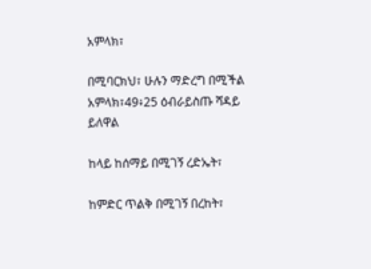አምላክ፣

በሚባርክህ፣ ሁሉን ማድረግ በሚችል አምላክ፣49፥25 ዕብራይስጡ ሻዳይ ይለዋል

ከላይ ከሰማይ በሚገኝ ረድኤት፣

ከምድር ጥልቅ በሚገኝ በረከት፣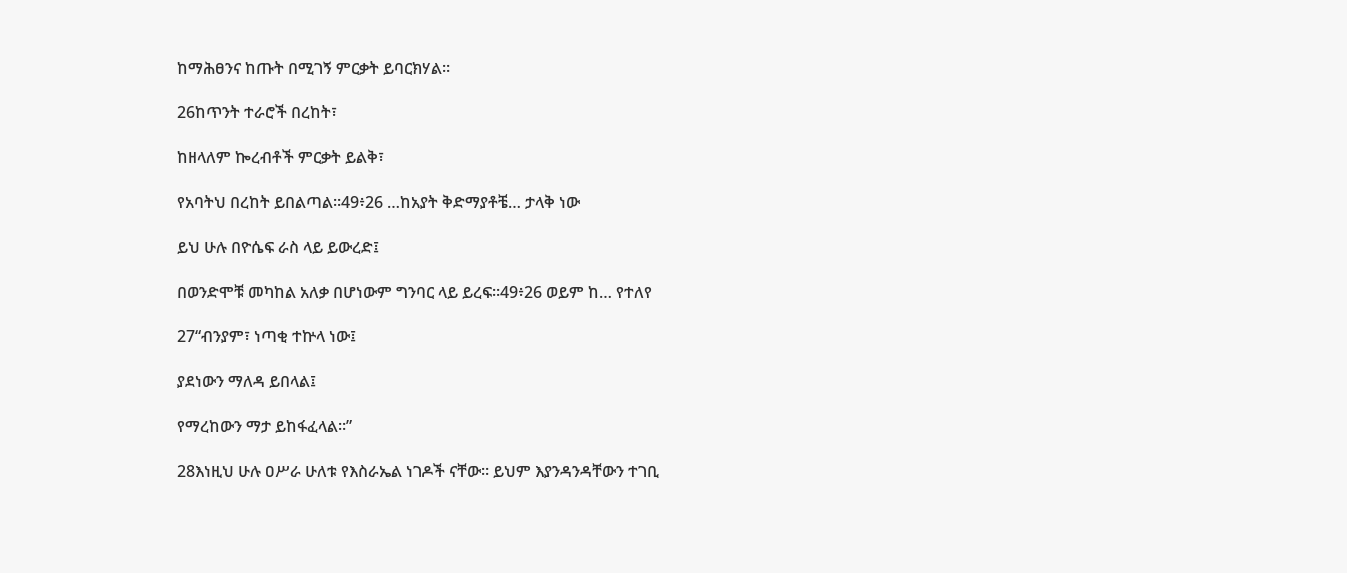ከማሕፀንና ከጡት በሚገኝ ምርቃት ይባርክሃል።

26ከጥንት ተራሮች በረከት፣

ከዘላለም ኰረብቶች ምርቃት ይልቅ፣

የአባትህ በረከት ይበልጣል።49፥26 …ከአያት ቅድማያቶቼ… ታላቅ ነው

ይህ ሁሉ በዮሴፍ ራስ ላይ ይውረድ፤

በወንድሞቹ መካከል አለቃ በሆነውም ግንባር ላይ ይረፍ።49፥26 ወይም ከ… የተለየ

27“ብንያም፣ ነጣቂ ተኵላ ነው፤

ያደነውን ማለዳ ይበላል፤

የማረከውን ማታ ይከፋፈላል።”

28እነዚህ ሁሉ ዐሥራ ሁለቱ የእስራኤል ነገዶች ናቸው። ይህም እያንዳንዳቸውን ተገቢ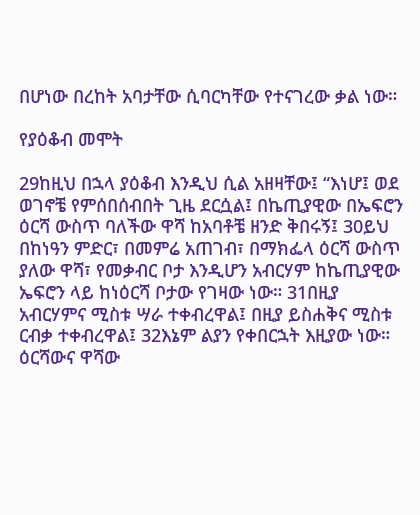በሆነው በረከት አባታቸው ሲባርካቸው የተናገረው ቃል ነው።

የያዕቆብ መሞት

29ከዚህ በኋላ ያዕቆብ እንዲህ ሲል አዘዛቸው፤ “እነሆ፤ ወደ ወገኖቼ የምሰበሰብበት ጊዜ ደርሷል፤ በኬጢያዊው በኤፍሮን ዕርሻ ውስጥ ባለችው ዋሻ ከአባቶቼ ዘንድ ቅበሩኝ፤ 30ይህ በከነዓን ምድር፣ በመምሬ አጠገብ፣ በማክፌላ ዕርሻ ውስጥ ያለው ዋሻ፣ የመቃብር ቦታ እንዲሆን አብርሃም ከኬጢያዊው ኤፍሮን ላይ ከነዕርሻ ቦታው የገዛው ነው። 31በዚያ አብርሃምና ሚስቱ ሣራ ተቀብረዋል፤ በዚያ ይስሐቅና ሚስቱ ርብቃ ተቀብረዋል፤ 32እኔም ልያን የቀበርኋት እዚያው ነው። ዕርሻውና ዋሻው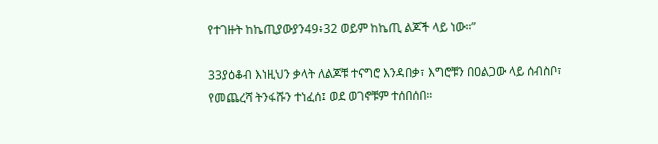የተገዙት ከኬጢያውያን49፥32 ወይም ከኬጢ ልጆች ላይ ነው።”

33ያዕቆብ እነዚህን ቃላት ለልጆቹ ተናግሮ እንዳበቃ፣ እግሮቹን በዐልጋው ላይ ሰብስቦ፣ የመጨረሻ ትንፋሹን ተነፈሰ፤ ወደ ወገኖቹም ተሰበሰበ።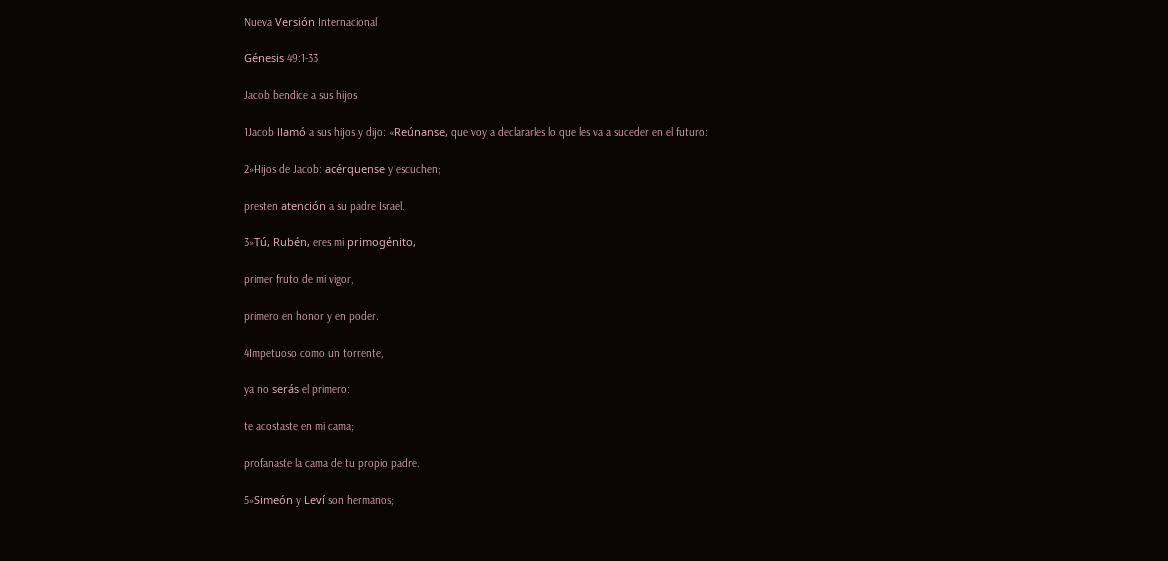Nueva Versión Internacional

Génesis 49:1-33

Jacob bendice a sus hijos

1Jacob llamó a sus hijos y dijo: «Reúnanse, que voy a declararles lo que les va a suceder en el futuro:

2»Hijos de Jacob: acérquense y escuchen;

presten atención a su padre Israel.

3»Tú, Rubén, eres mi primogénito,

primer fruto de mi vigor,

primero en honor y en poder.

4Impetuoso como un torrente,

ya no serás el primero:

te acostaste en mi cama;

profanaste la cama de tu propio padre.

5»Simeón y Leví son hermanos;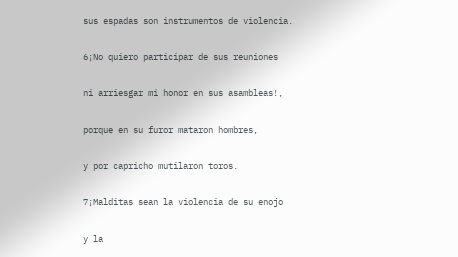sus espadas son instrumentos de violencia.

6¡No quiero participar de sus reuniones

ni arriesgar mi honor en sus asambleas!,

porque en su furor mataron hombres,

y por capricho mutilaron toros.

7¡Malditas sean la violencia de su enojo

y la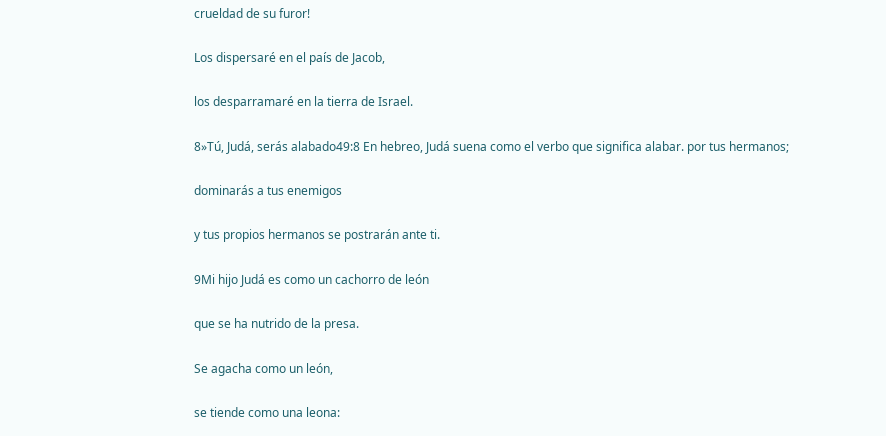crueldad de su furor!

Los dispersaré en el país de Jacob,

los desparramaré en la tierra de Israel.

8»Tú, Judá, serás alabado49:8 En hebreo, Judá suena como el verbo que significa alabar. por tus hermanos;

dominarás a tus enemigos

y tus propios hermanos se postrarán ante ti.

9Mi hijo Judá es como un cachorro de león

que se ha nutrido de la presa.

Se agacha como un león,

se tiende como una leona: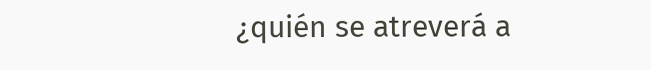¿quién se atreverá a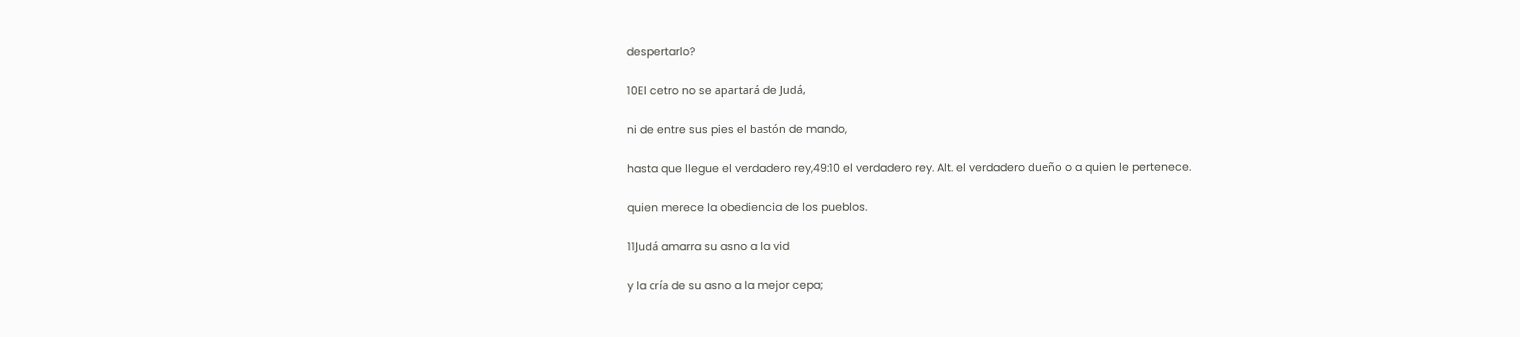despertarlo?

10El cetro no se apartará de Judá,

ni de entre sus pies el bastón de mando,

hasta que llegue el verdadero rey,49:10 el verdadero rey. Alt. el verdadero dueño o a quien le pertenece.

quien merece la obediencia de los pueblos.

11Judá amarra su asno a la vid

y la cría de su asno a la mejor cepa;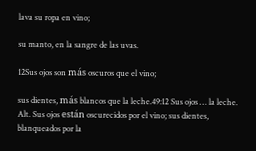lava su ropa en vino;

su manto, en la sangre de las uvas.

12Sus ojos son más oscuros que el vino;

sus dientes, más blancos que la leche.49:12 Sus ojos … la leche. Alt. Sus ojos están oscurecidos por el vino; sus dientes, blanqueados por la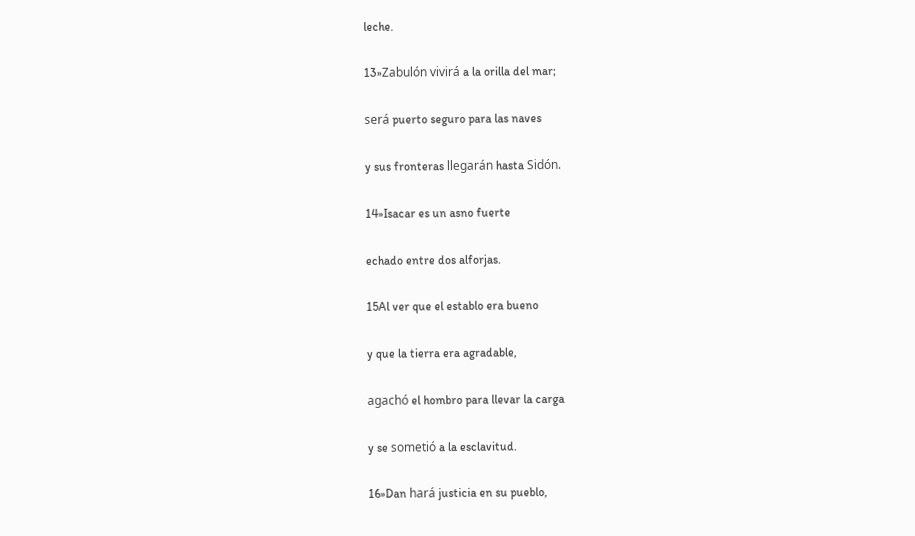leche.

13»Zabulón vivirá a la orilla del mar;

será puerto seguro para las naves

y sus fronteras llegarán hasta Sidón.

14»Isacar es un asno fuerte

echado entre dos alforjas.

15Al ver que el establo era bueno

y que la tierra era agradable,

agachó el hombro para llevar la carga

y se sometió a la esclavitud.

16»Dan hará justicia en su pueblo,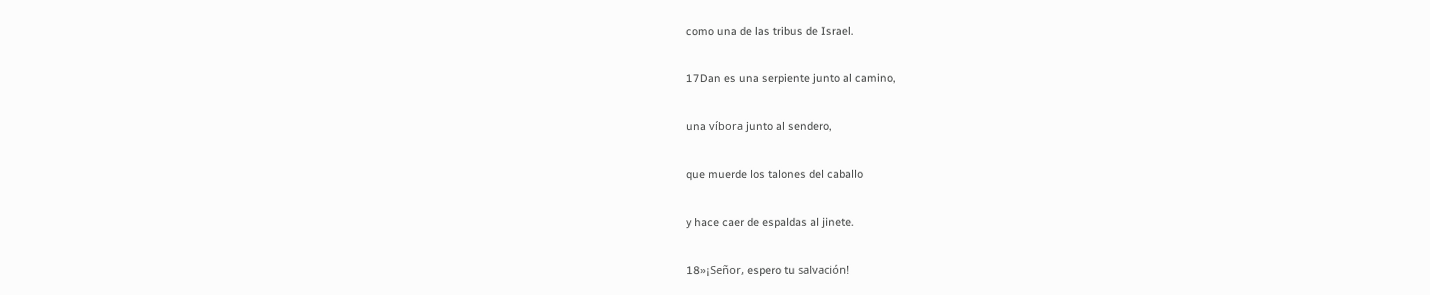como una de las tribus de Israel.

17Dan es una serpiente junto al camino,

una víbora junto al sendero,

que muerde los talones del caballo

y hace caer de espaldas al jinete.

18»¡Señor, espero tu salvación!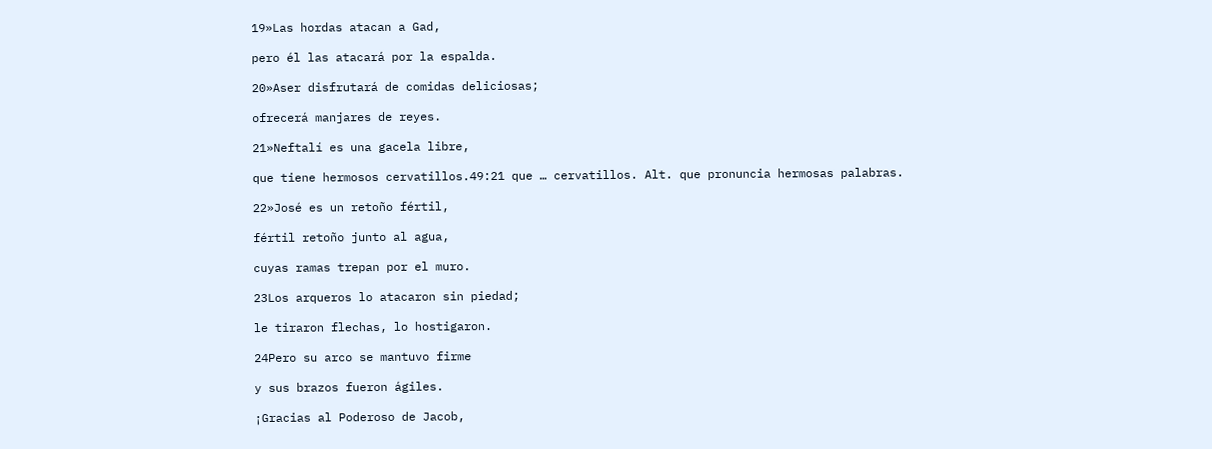19»Las hordas atacan a Gad,

pero él las atacará por la espalda.

20»Aser disfrutará de comidas deliciosas;

ofrecerá manjares de reyes.

21»Neftalí es una gacela libre,

que tiene hermosos cervatillos.49:21 que … cervatillos. Alt. que pronuncia hermosas palabras.

22»José es un retoño fértil,

fértil retoño junto al agua,

cuyas ramas trepan por el muro.

23Los arqueros lo atacaron sin piedad;

le tiraron flechas, lo hostigaron.

24Pero su arco se mantuvo firme

y sus brazos fueron ágiles.

¡Gracias al Poderoso de Jacob,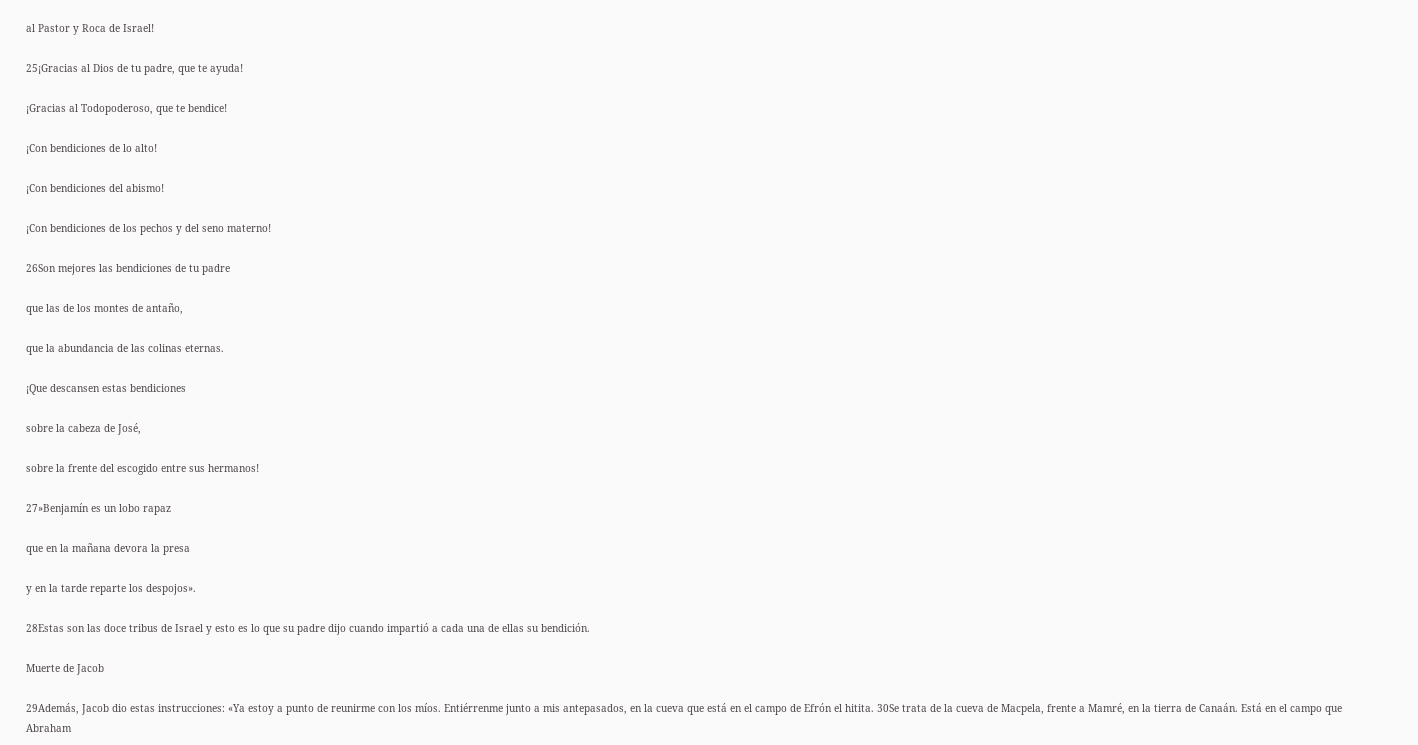al Pastor y Roca de Israel!

25¡Gracias al Dios de tu padre, que te ayuda!

¡Gracias al Todopoderoso, que te bendice!

¡Con bendiciones de lo alto!

¡Con bendiciones del abismo!

¡Con bendiciones de los pechos y del seno materno!

26Son mejores las bendiciones de tu padre

que las de los montes de antaño,

que la abundancia de las colinas eternas.

¡Que descansen estas bendiciones

sobre la cabeza de José,

sobre la frente del escogido entre sus hermanos!

27»Benjamín es un lobo rapaz

que en la mañana devora la presa

y en la tarde reparte los despojos».

28Estas son las doce tribus de Israel y esto es lo que su padre dijo cuando impartió a cada una de ellas su bendición.

Muerte de Jacob

29Además, Jacob dio estas instrucciones: «Ya estoy a punto de reunirme con los míos. Entiérrenme junto a mis antepasados, en la cueva que está en el campo de Efrón el hitita. 30Se trata de la cueva de Macpela, frente a Mamré, en la tierra de Canaán. Está en el campo que Abraham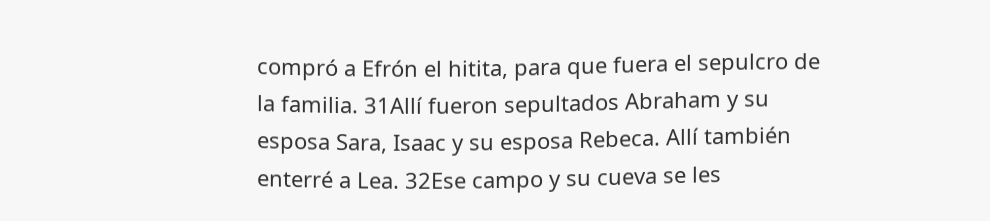compró a Efrón el hitita, para que fuera el sepulcro de la familia. 31Allí fueron sepultados Abraham y su esposa Sara, Isaac y su esposa Rebeca. Allí también enterré a Lea. 32Ese campo y su cueva se les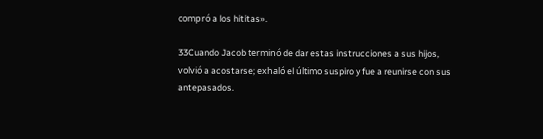compró a los hititas».

33Cuando Jacob terminó de dar estas instrucciones a sus hijos, volvió a acostarse; exhaló el último suspiro y fue a reunirse con sus antepasados.